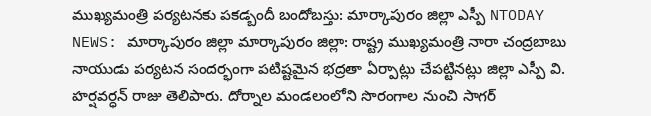ముఖ్యమంత్రి పర్యటనకు పకడ్బందీ బందోబస్తు: మార్కాపురం జిల్లా ఎస్పీ NTODAY NEWS: మార్కాపురం జిల్లా మార్కాపురం జిల్లా: రాష్ట్ర ముఖ్యమంత్రి నారా చంద్రబాబు నాయుడు పర్యటన సందర్భంగా పటిష్టమైన భద్రతా ఏర్పాట్లు చేపట్టినట్లు జిల్లా ఎస్పీ వి. హర్షవర్ధన్ రాజు తెలిపారు. దోర్నాల మండలంలోని సొరంగాల నుంచి సాగర్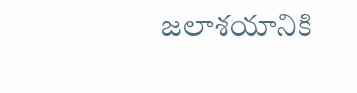జలాశయానికి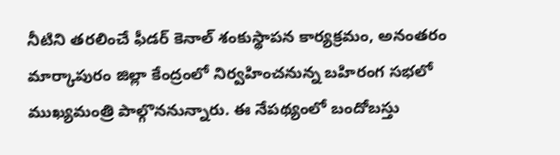నీటిని తరలించే ఫీడర్ కెనాల్ శంకుస్థాపన కార్యక్రమం, అనంతరం మార్కాపురం జిల్లా కేంద్రంలో నిర్వహించనున్న బహిరంగ సభలో ముఖ్యమంత్రి పాల్గొననున్నారు. ఈ నేపథ్యంలో బందోబస్తు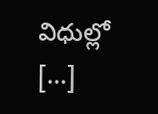విధుల్లో […]